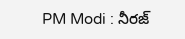PM Modi : నీర‌జ్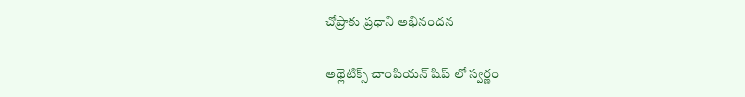చోప్రాకు ప్ర‌ధాని అభినంద‌న‌

అథ్లెటిక్స్ చాంపియ‌న్ షిప్ లో స్వ‌ర్ణం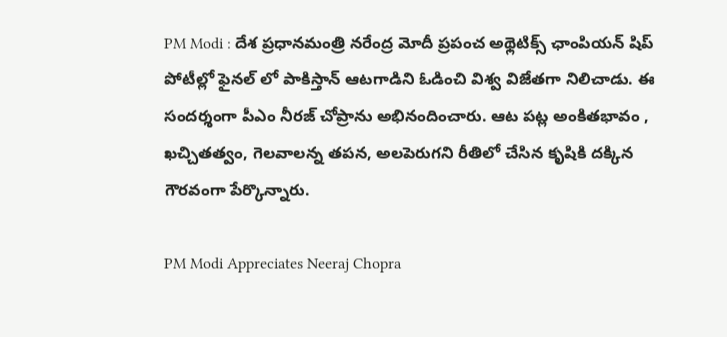PM Modi : దేశ ప్ర‌ధాన‌మంత్రి న‌రేంద్ర మోదీ ప్ర‌పంచ అథ్లెటిక్స్ ఛాంపియ‌న్ షిప్ పోటీల్లో ఫైన‌ల్ లో పాకిస్తాన్ ఆట‌గాడిని ఓడించి విశ్వ విజేత‌గా నిలిచాడు. ఈ సంద‌ర్శంగా పీఎం నీర‌జ్ చోప్రాను అభినందించారు. ఆట ప‌ట్ల అంకిత‌భావం , ఖ‌చ్చిత‌త్వం, గెల‌వాల‌న్న త‌ప‌న‌, అల‌పెరుగ‌ని రీతిలో చేసిన కృషికి ద‌క్కిన గౌర‌వంగా పేర్కొన్నారు.

PM Modi Appreciates Neeraj Chopra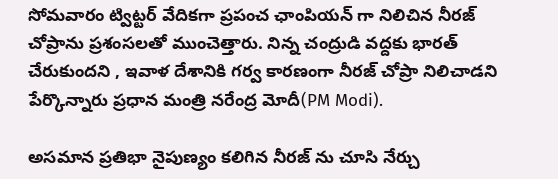సోమ‌వారం ట్విట్ట‌ర్ వేదిక‌గా ప్ర‌పంచ ఛాంపియ‌న్ గా నిలిచిన నీరజ్ చోప్రాను ప్ర‌శంస‌ల‌తో ముంచెత్తారు. నిన్న చంద్రుడి వ‌ద్ద‌కు భార‌త్ చేరుకుంద‌ని , ఇవాళ దేశానికి గ‌ర్వ కార‌ణంగా నీరజ్ చోప్రా నిలిచాడ‌ని పేర్కొన్నారు ప్ర‌ధాన మంత్రి న‌రేంద్ర మోదీ(PM Modi).

అసమాన ప్ర‌తిభా నైపుణ్యం క‌లిగిన నీర‌జ్ ను చూసి నేర్చు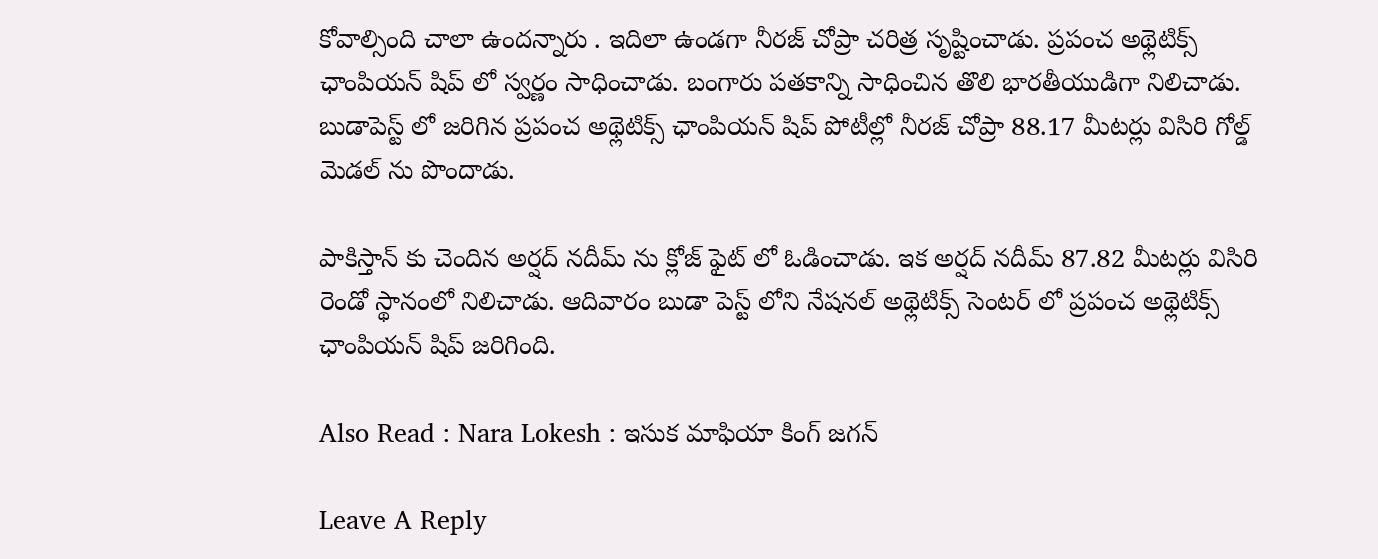కోవాల్సింది చాలా ఉంద‌న్నారు . ఇదిలా ఉండ‌గా నీర‌జ్ చోప్రా చ‌రిత్ర సృష్టించాడు. ప్ర‌పంచ అథ్లెటిక్స్ ఛాంపియ‌న్ షిప్ లో స్వ‌ర్ణం సాధించాడు. బంగారు ప‌త‌కాన్ని సాధించిన తొలి భార‌తీయుడిగా నిలిచాడు. బుడాపెస్ట్ లో జ‌రిగిన‌ ప్ర‌పంచ అథ్లెటిక్స్ ఛాంపియ‌న్ షిప్ పోటీల్లో నీర‌జ్ చోప్రా 88.17 మీట‌ర్లు విసిరి గోల్డ్ మెడ‌ల్ ను పొందాడు.

పాకిస్తాన్ కు చెందిన అర్ష‌ద్ నదీమ్ ను క్లోజ్ ఫైట్ లో ఓడించాడు. ఇక అర్ష‌ద్ న‌దీమ్ 87.82 మీటర్లు విసిరి రెండో స్థానంలో నిలిచాడు. ఆదివారం బుడా పెస్ట్ లోని నేష‌న‌ల్ అథ్లెటిక్స్ సెంట‌ర్ లో ప్ర‌పంచ అథ్లెటిక్స్ ఛాంపియ‌న్ షిప్ జ‌రిగింది.

Also Read : Nara Lokesh : ఇసుక మాఫియా కింగ్ జ‌గ‌న్

Leave A Reply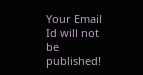Your Email Id will not be published!